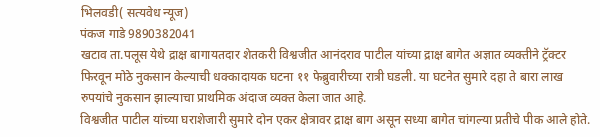भिलवडी( सत्यवेध न्यूज)
पंकज गाडे 9890382041
खटाव ता.पलूस येथे द्राक्ष बागायतदार शेतकरी विश्वजीत आनंदराव पाटील यांच्या द्राक्ष बागेत अज्ञात व्यक्तीने ट्रॅक्टर फिरवून मोठे नुकसान केल्याची धक्कादायक घटना ११ फेब्रुवारीच्या रात्री घडली. या घटनेत सुमारे दहा ते बारा लाख रुपयांचे नुकसान झाल्याचा प्राथमिक अंदाज व्यक्त केला जात आहे.
विश्वजीत पाटील यांच्या घराशेजारी सुमारे दोन एकर क्षेत्रावर द्राक्ष बाग असून सध्या बागेत चांगल्या प्रतीचे पीक आले होते.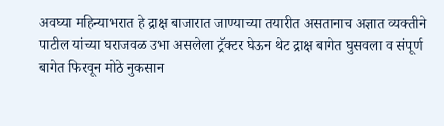अवघ्या महिन्याभरात हे द्राक्ष बाजारात जाण्याच्या तयारीत असतानाच अज्ञात व्यक्तीने पाटील यांच्या घराजवळ उभा असलेला ट्रॅक्टर घेऊन थेट द्राक्ष बागेत घुसवला व संपूर्ण बागेत फिरवून मोठे नुकसान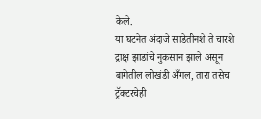केले.
या घटनेत अंदाजे साडेतीनशे ते चारशे द्राक्ष झाडांचे नुकसान झाले असून बागेतील लोखंडी अँगल, तारा तसेच ट्रॅक्टरचेही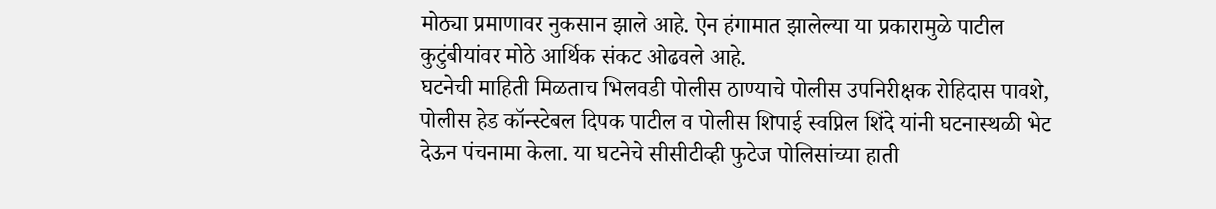मोठ्या प्रमाणावर नुकसान झाले आहे. ऐन हंगामात झालेल्या या प्रकारामुळे पाटील कुटुंबीयांवर मोठे आर्थिक संकट ओढवले आहे.
घटनेची माहिती मिळताच भिलवडी पोलीस ठाण्याचे पोलीस उपनिरीक्षक रोहिदास पावशे, पोलीस हेड कॉन्स्टेबल दिपक पाटील व पोलीस शिपाई स्वप्निल शिंदे यांनी घटनास्थळी भेट देऊन पंचनामा केला. या घटनेचे सीसीटीव्ही फुटेज पोलिसांच्या हाती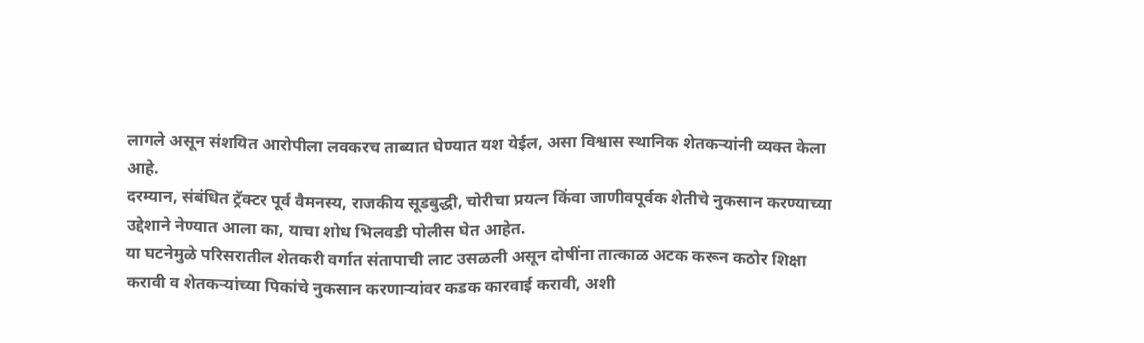लागले असून संशयित आरोपीला लवकरच ताब्यात घेण्यात यश येईल, असा विश्वास स्थानिक शेतकऱ्यांनी व्यक्त केला आहे.
दरम्यान, संबंधित ट्रॅक्टर पूर्व वैमनस्य, राजकीय सूडबुद्धी, चोरीचा प्रयत्न किंवा जाणीवपूर्वक शेतीचे नुकसान करण्याच्या उद्देशाने नेण्यात आला का, याचा शोध भिलवडी पोलीस घेत आहेत.
या घटनेमुळे परिसरातील शेतकरी वर्गात संतापाची लाट उसळली असून दोषींना तात्काळ अटक करून कठोर शिक्षा करावी व शेतकऱ्यांच्या पिकांचे नुकसान करणाऱ्यांवर कडक कारवाई करावी, अशी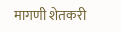मागणी शेतकरी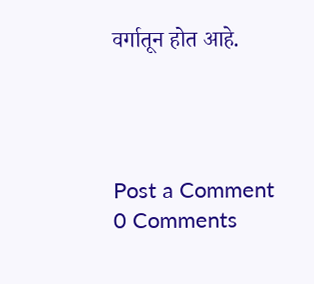वर्गातून होत आहे.




Post a Comment
0 Comments